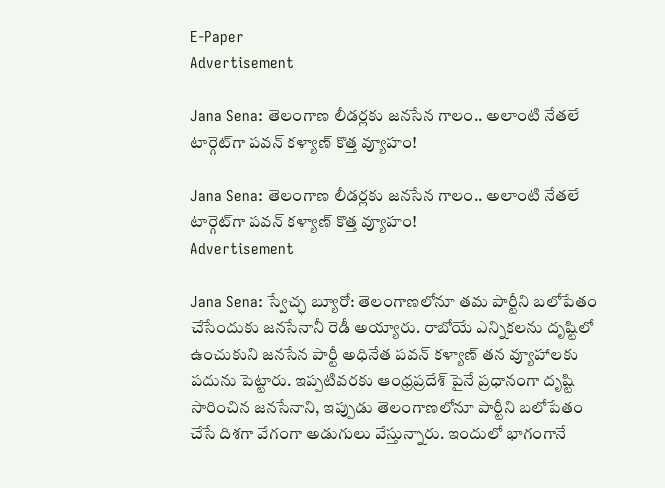E-Paper
Advertisement

Jana Sena: తెలంగాణ లీడర్లకు జనసేన గాలం.. అలాంటి నేతలే టార్గెట్‌గా పవన్ కళ్యాణ్ కొత్త వ్యూహం!

Jana Sena: తెలంగాణ లీడర్లకు జనసేన గాలం.. అలాంటి నేతలే టార్గెట్‌గా పవన్ కళ్యాణ్ కొత్త వ్యూహం!
Advertisement

Jana Sena: స్వేచ్ఛ బ్యూరో: తెలంగాణలోనూ తమ పార్టీని బలోపేతం చేసేందుకు జనసేనానీ రెడీ అయ్యారు. రాబోయే ఎన్నికలను దృష్టిలో ఉంచుకుని జనసేన పార్టీ అధినేత పవన్ కళ్యాణ్ తన వ్యూహాలకు పదును పెట్టారు. ఇప్పటివరకు ఆంధ్రప్రదేశ్‌ పైనే ప్రధానంగా దృష్టి సారించిన జనసేనాని, ఇప్పుడు తెలంగాణలోనూ పార్టీని బలోపేతం చేసే దిశగా వేగంగా అడుగులు వేస్తున్నారు. ఇందులో భాగంగానే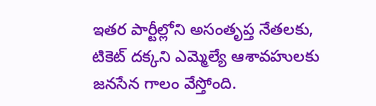ఇతర పార్టీల్లోని అసంతృప్త నేతలకు, టికెట్ దక్కని ఎమ్మెల్యే ఆశావహులకు జనసేన గాలం వేస్తోంది.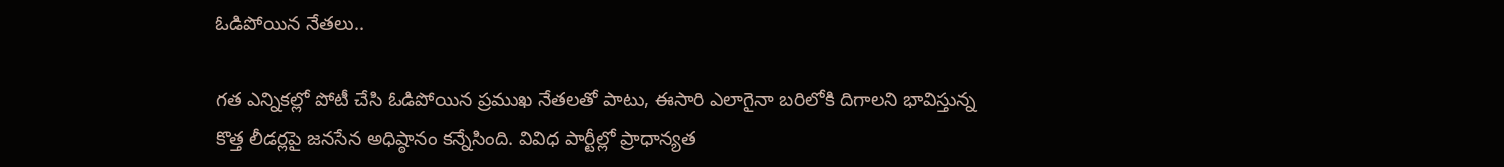ఓడిపోయిన నేతలు..

గత ఎన్నికల్లో పోటీ చేసి ఓడిపోయిన ప్రముఖ నేతలతో పాటు, ఈసారి ఎలాగైనా బరిలోకి దిగాలని భావిస్తున్న కొత్త లీడర్లపై జనసేన అధిష్ఠానం కన్నేసింది. వివిధ పార్టీల్లో ప్రాధాన్యత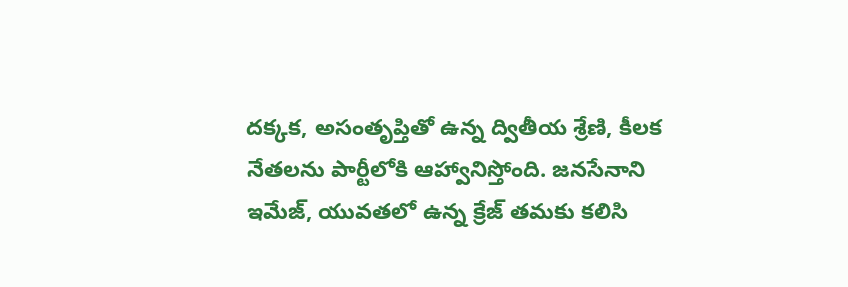దక్కక, అసంతృప్తితో ఉన్న ద్వితీయ శ్రేణి, కీలక నేతలను పార్టీలోకి ఆహ్వానిస్తోంది. జనసేనాని ఇమేజ్, యువతలో ఉన్న క్రేజ్ తమకు కలిసి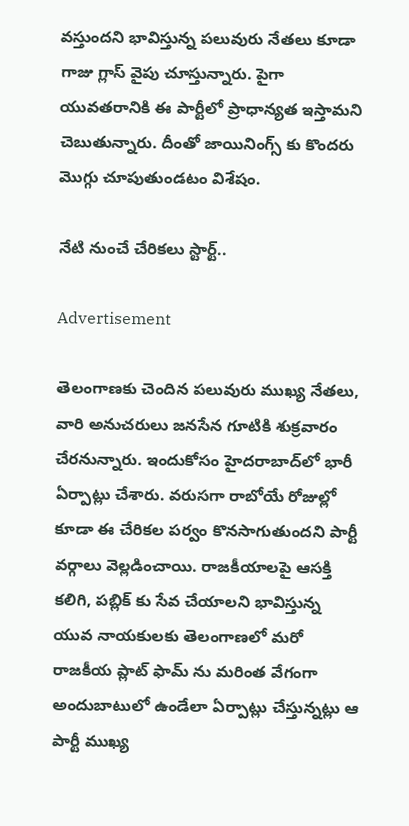వస్తుందని భావిస్తున్న పలువురు నేతలు కూడా గాజు గ్లాస్ వైపు చూస్తున్నారు. పైగా యువతరానికి ఈ పార్టీలో ప్రాధాన్యత ఇస్తామని చెబుతున్నారు. దీంతో జాయినింగ్స్ కు కొందరు మొగ్గు చూపుతుండటం విశేషం.

నేటి నుంచే చేరికలు స్టార్ట్..

Advertisement

తెలంగాణకు చెందిన పలువురు ముఖ్య నేతలు, వారి అనుచరులు జనసేన గూటికి శుక్రవారం చేరనున్నారు. ఇందుకోసం హైదరాబాద్‌లో భారీ ఏర్పాట్లు చేశారు. వరుసగా రాబోయే రోజుల్లో కూడా ఈ చేరికల పర్వం కొనసాగుతుందని పార్టీ వర్గాలు వెల్లడించాయి. రాజకీయాలపై ఆసక్తి కలిగి, పబ్లిక్ కు సేవ చేయాలని భావిస్తున్న యువ నాయకులకు తెలంగాణలో మరో రాజకీయ ప్లాట్ ఫామ్ ను మరింత వేగంగా అందుబాటులో ఉండేలా ఏర్పాట్లు చేస్తున్నట్లు ఆ పార్టీ ముఖ్య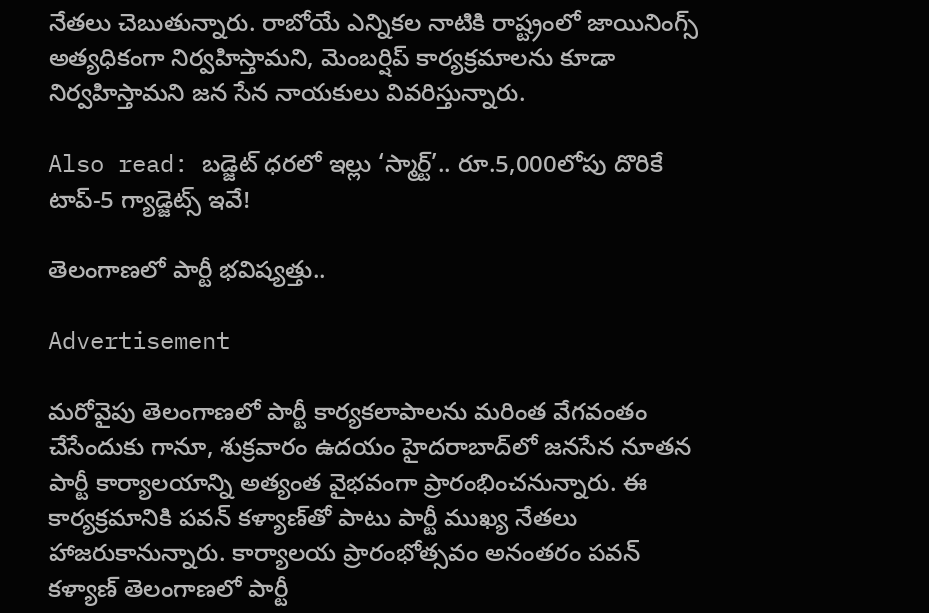నేతలు చెబుతున్నారు. రాబోయే ఎన్నికల నాటికి రాష్ట్రంలో జాయినింగ్స్ అత్యధికంగా నిర్వహిస్తామని, మెంబర్షిప్ కార్యక్రమాలను కూడా నిర్వహిస్తామని జన సేన నాయకులు వివరిస్తున్నారు.

Also read: బడ్జెట్ ధరలో ఇల్లు ‘స్మార్ట్’.. రూ.5,000లోపు దొరికే టాప్-5 గ్యాడ్జెట్స్ ఇవే!

తెలంగాణలో పార్టీ భవిష్యత్తు..

Advertisement

మరోవైపు తెలంగాణలో పార్టీ కార్యకలాపాలను మరింత వేగవంతం చేసేందుకు గానూ, శుక్రవారం ఉదయం హైదరాబాద్‌లో జనసేన నూతన పార్టీ కార్యాలయాన్ని అత్యంత వైభవంగా ప్రారంభించనున్నారు. ఈ కార్యక్రమానికి పవన్ కళ్యాణ్‌తో పాటు పార్టీ ముఖ్య నేతలు హాజరుకానున్నారు. కార్యాలయ ప్రారంభోత్సవం అనంతరం పవన్ కళ్యాణ్ తెలంగాణలో పార్టీ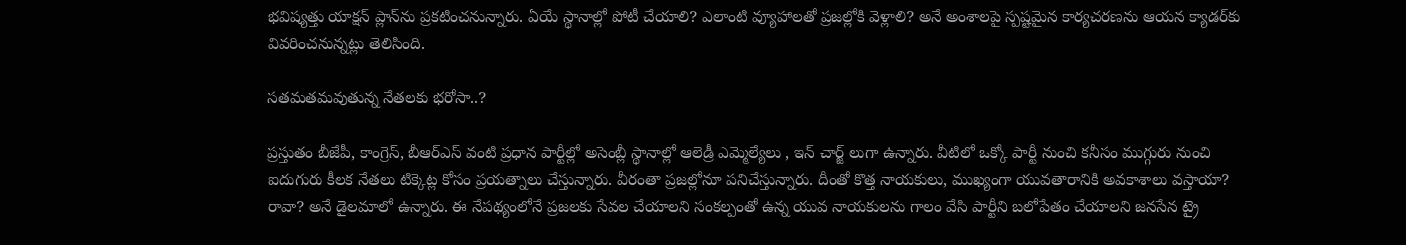భవిష్యత్తు యాక్షన్ ప్లాన్‌ను ప్రకటించనున్నారు. ఏయే స్థానాల్లో పోటీ చేయాలి? ఎలాంటి వ్యూహాలతో ప్రజల్లోకి వెళ్లాలి? అనే అంశాలపై స్పష్టమైన కార్యచరణను ఆయన క్యాడర్‌కు వివరించనున్నట్లు తెలిసింది.

సతమతమవుతున్న నేతలకు భరోసా..?

ప్రస్తుతం బీజేపీ, కాంగ్రెస్, బీఆర్ఎస్ వంటి ప్రధాన పార్టీల్లో అసెంబ్లీ స్థానాల్లో ఆలెడ్రీ ఎమ్మెల్యేలు , ఇన్ చార్జ్ లుగా ఉన్నారు. వీటిలో ఒక్కో పార్టీ నుంచి కనీసం ముగ్గురు నుంచి ఐదుగురు కీలక నేతలు టిక్కెట్ల కోసం ప్రయత్నాలు చేస్తున్నారు. వీరంతా ప్రజల్లోనూ పనిచేస్తున్నారు. దీంతో కొత్త నాయకులు, ముఖ్యంగా యువతారానికి అవకాశాలు వస్తాయా? రావా? అనే డైలమాలో ఉన్నారు. ఈ నేపథ్యంలోనే ప్రజలకు సేవల చేయాలని సంకల్పంతో ఉన్న యువ నాయకులను గాలం వేసి పార్టీని బలోపేతం చేయాలని జనసేన ట్రై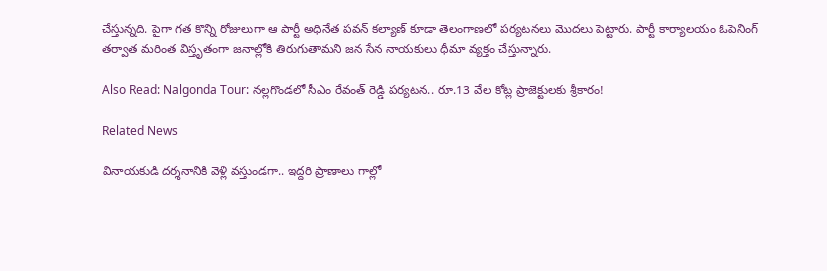చేస్తున్నది. పైగా గత కొన్ని రోజులుగా ఆ పార్టీ అధినేత పవన్ కల్యాణ్ కూడా తెలంగాణలో పర్యటనలు మొదలు పెట్టారు. పార్టీ కార్యాలయం ఓపెనింగ్ తర్వాత మరింత విస్తృతంగా జనాల్లోకి తిరుగుతామని జన సేన నాయకులు ధీమా వ్యక్తం చేస్తున్నారు.

Also Read: Nalgonda Tour: నల్లగొండలో సీఎం రేవంత్ రెడ్డి పర్యటన.. రూ.13 వేల కోట్ల ప్రాజెక్టులకు శ్రీకారం!

Related News

వినాయకుడి దర్శనానికి వెళ్లి వస్తుండగా.. ఇద్దరి ప్రాణాలు గాల్లో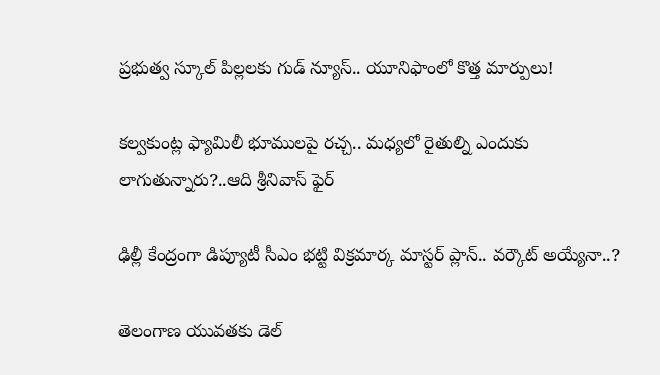ప్రభుత్వ స్కూల్ పిల్లలకు గుడ్ న్యూస్.. యూనిఫాంలో కొత్త మార్పులు!

కల్వకుంట్ల ఫ్యామిలీ భూములపై రచ్చ.. మధ్యలో రైతుల్ని ఎందుకు లాగుతున్నారు?..ఆది శ్రీనివాస్ ఫైర్

ఢిల్లీ కేంద్రంగా డిప్యూటీ సీఎం భట్టి విక్రమార్క మాస్టర్ ప్లాన్.. వర్కౌట్ అయ్యేనా..?

తెలంగాణ యువతకు డెల్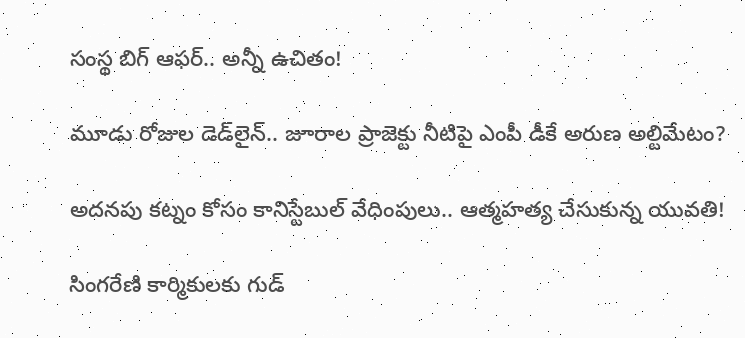సంస్థ బిగ్ ఆఫర్.. అన్నీ ఉచితం!

మూడు రోజుల డెడ్‌లైన్.. జూరాల ప్రాజెక్టు నీటిపై ఎంపీ డీకే అరుణ అల్టిమేటం?

అదనపు కట్నం కోసం కానిస్టేబుల్ వేధింపులు.. ఆత్మహత్య చేసుకున్న యువతి!

సింగరేణి కార్మికులకు గుడ్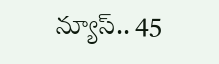న్యూస్.. 45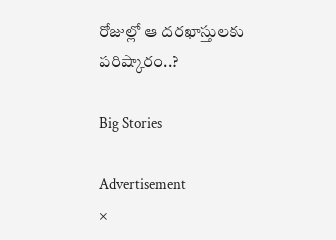రోజుల్లో ఆ దరఖాస్తులకు పరిష్కారం..?

Big Stories

Advertisement
×